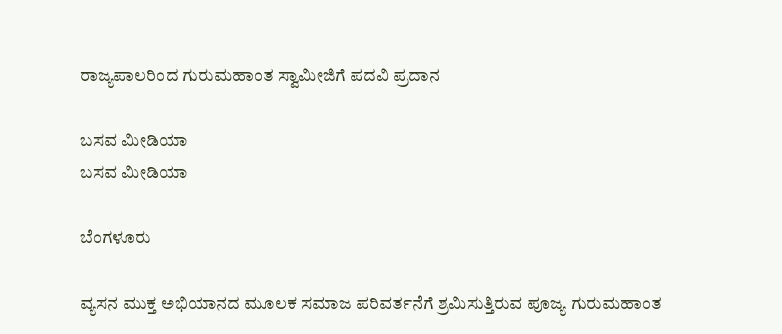ರಾಜ್ಯಪಾಲರಿಂದ ಗುರುಮಹಾಂತ ಸ್ವಾಮೀಜಿಗೆ ಪದವಿ ಪ್ರದಾನ

ಬಸವ ಮೀಡಿಯಾ
ಬಸವ ಮೀಡಿಯಾ

ಬೆಂಗಳೂರು

ವ್ಯಸನ ಮುಕ್ತ ಅಭಿಯಾನದ ಮೂಲಕ ಸಮಾಜ ಪರಿವರ್ತನೆಗೆ ಶ್ರಮಿಸುತ್ತಿರುವ ಪೂಜ್ಯ ಗುರುಮಹಾಂತ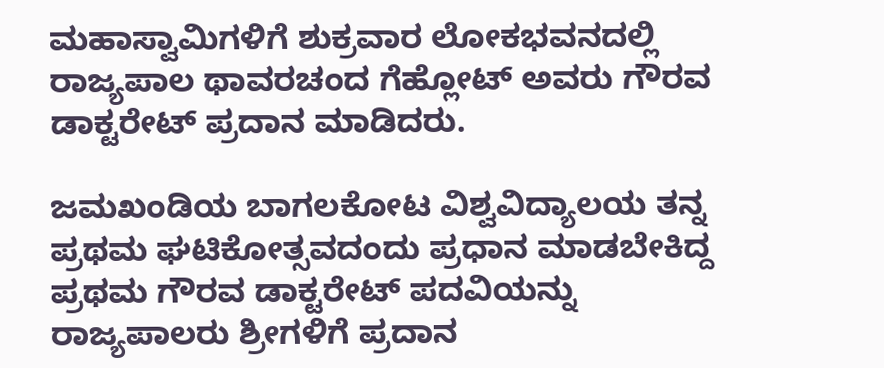ಮಹಾಸ್ವಾಮಿಗಳಿಗೆ ಶುಕ್ರವಾರ ಲೋಕಭವನದಲ್ಲಿ ರಾಜ್ಯಪಾಲ ಥಾವರಚಂದ ಗೆಹ್ಲೋಟ್ ಅವರು ಗೌರವ ಡಾಕ್ಟರೇಟ್ ಪ್ರದಾನ ಮಾಡಿದರು.

ಜಮಖಂಡಿಯ ಬಾಗಲಕೋಟ ವಿಶ್ವವಿದ್ಯಾಲಯ ತನ್ನ ಪ್ರಥಮ ಘಟಿಕೋತ್ಸವದಂದು ಪ್ರಧಾನ ಮಾಡಬೇಕಿದ್ದ ಪ್ರಥಮ ಗೌರವ ಡಾಕ್ಟರೇಟ್ ಪದವಿಯನ್ನು ರಾಜ್ಯಪಾಲರು ಶ್ರೀಗಳಿಗೆ ಪ್ರದಾನ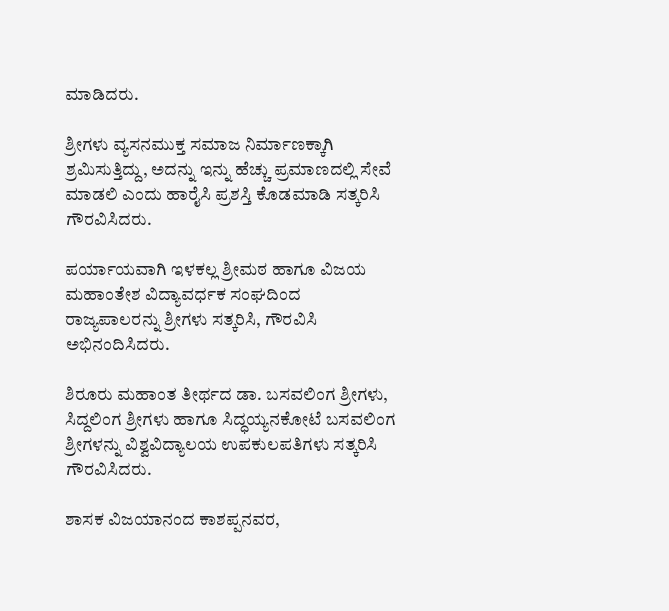ಮಾಡಿದರು.

ಶ್ರೀಗಳು ವ್ಯಸನಮುಕ್ತ ಸಮಾಜ ನಿರ್ಮಾಣಕ್ಕಾಗಿ ಶ್ರಮಿಸುತ್ತಿದ್ದು, ಅದನ್ನು ಇನ್ನು ಹೆಚ್ಚು ಪ್ರಮಾಣದಲ್ಲಿ ಸೇವೆ ಮಾಡಲಿ ಎಂದು ಹಾರೈಸಿ ಪ್ರಶಸ್ತಿ ಕೊಡಮಾಡಿ ಸತ್ಕರಿಸಿ ಗೌರವಿಸಿದರು.

ಪರ್ಯಾಯವಾಗಿ ಇಳಕಲ್ಲ ಶ್ರೀಮಠ ಹಾಗೂ ವಿಜಯ ಮಹಾಂತೇಶ ವಿದ್ಯಾವರ್ಧಕ ಸಂಘದಿಂದ ರಾಜ್ಯಪಾಲರನ್ನು ಶ್ರೀಗಳು ಸತ್ಕರಿಸಿ, ಗೌರವಿಸಿ ಅಭಿನಂದಿಸಿದರು.

ಶಿರೂರು ಮಹಾಂತ ತೀರ್ಥದ ಡಾ. ಬಸವಲಿಂಗ ಶ್ರೀಗಳು, ಸಿದ್ದಲಿಂಗ ಶ್ರೀಗಳು ಹಾಗೂ ಸಿದ್ಧಯ್ಯನಕೋಟೆ ಬಸವಲಿಂಗ ಶ್ರೀಗಳನ್ನು ವಿಶ್ವವಿದ್ಯಾಲಯ ಉಪಕುಲಪತಿಗಳು ಸತ್ಕರಿಸಿ ಗೌರವಿಸಿದರು.

ಶಾಸಕ ವಿಜಯಾನಂದ ಕಾಶಪ್ಪನವರ,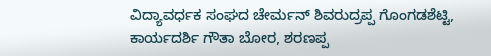ವಿದ್ಯಾವರ್ಧಕ ಸಂಘದ ಚೇರ್ಮನ್ ಶಿವರುದ್ರಪ್ಪ ಗೊಂಗಡಶೆಟ್ಟಿ, ಕಾರ್ಯದರ್ಶಿ ಗೌತಾ ಬೋರ, ಶರಣಪ್ಪ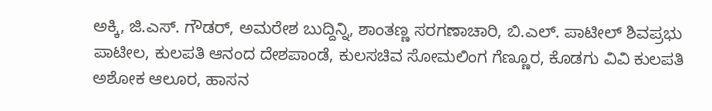ಅಕ್ಕಿ, ಜಿ.ಎಸ್. ಗೌಡರ್, ಅಮರೇಶ ಬುದ್ದಿನ್ನಿ, ಶಾಂತಣ್ಣ ಸರಗಣಾಚಾರಿ, ಬಿ.ಎಲ್. ಪಾಟೀಲ್ ಶಿವಪ್ರಭು ಪಾಟೀಲ, ಕುಲಪತಿ ಆನಂದ ದೇಶಪಾಂಡೆ, ಕುಲಸಚಿವ ಸೋಮಲಿಂಗ ಗೆಣ್ಣೂರ, ಕೊಡಗು ವಿವಿ ಕುಲಪತಿ ಅಶೋಕ ಆಲೂರ, ಹಾಸನ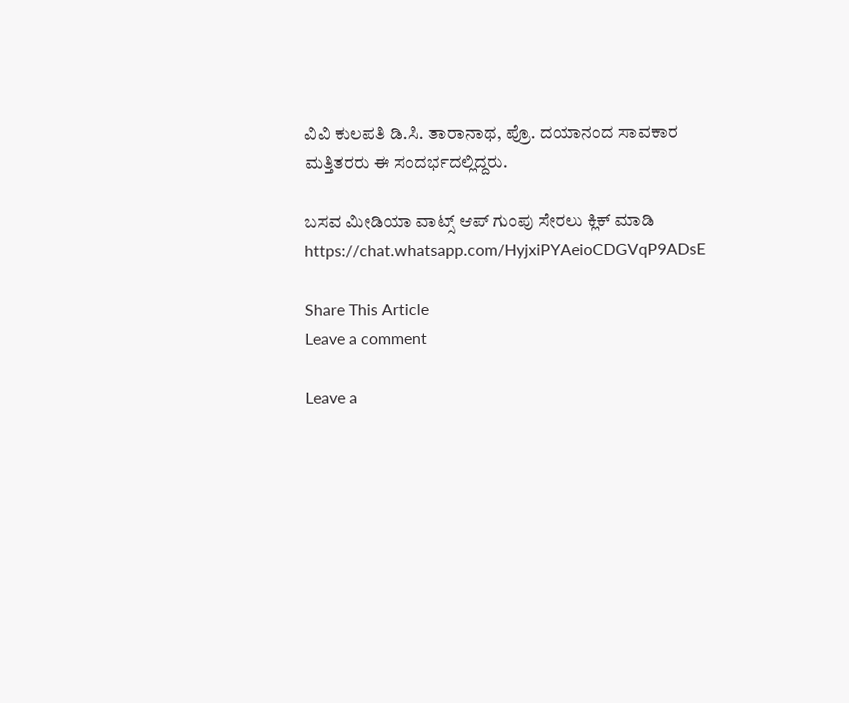ವಿವಿ ಕುಲಪತಿ ಡಿ.ಸಿ. ತಾರಾನಾಥ, ಪ್ರೊ. ದಯಾನಂದ ಸಾವಕಾರ ಮತ್ತಿತರರು ಈ ಸಂದರ್ಭದಲ್ಲಿದ್ದರು.

ಬಸವ ಮೀಡಿಯಾ ವಾಟ್ಸ್ ಆಪ್ ಗುಂಪು ಸೇರಲು ಕ್ಲಿಕ್ ಮಾಡಿ
https://chat.whatsapp.com/HyjxiPYAeioCDGVqP9ADsE

Share This Article
Leave a comment

Leave a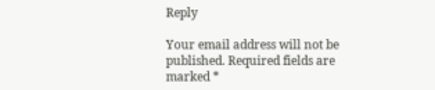Reply

Your email address will not be published. Required fields are marked *